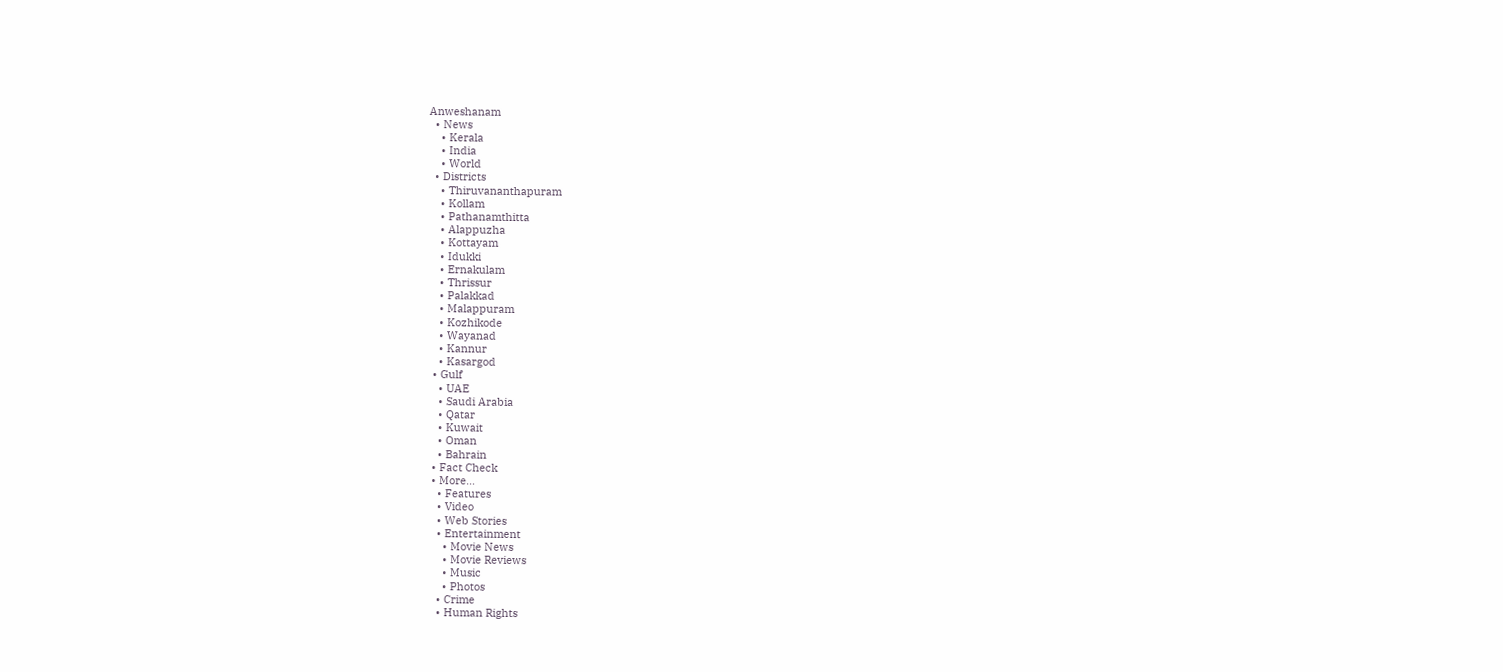Anweshanam
  • News
    • Kerala
    • India
    • World
  • Districts
    • Thiruvananthapuram
    • Kollam
    • Pathanamthitta
    • Alappuzha
    • Kottayam
    • Idukki
    • Ernakulam
    • Thrissur
    • Palakkad
    • Malappuram
    • Kozhikode
    • Wayanad
    • Kannur
    • Kasargod
  • Gulf
    • UAE
    • Saudi Arabia
    • Qatar
    • Kuwait
    • Oman
    • Bahrain
  • Fact Check
  • More…
    • Features
    • Video
    • Web Stories
    • Entertainment
      • Movie News
      • Movie Reviews
      • Music
      • Photos
    • Crime
    • Human Rights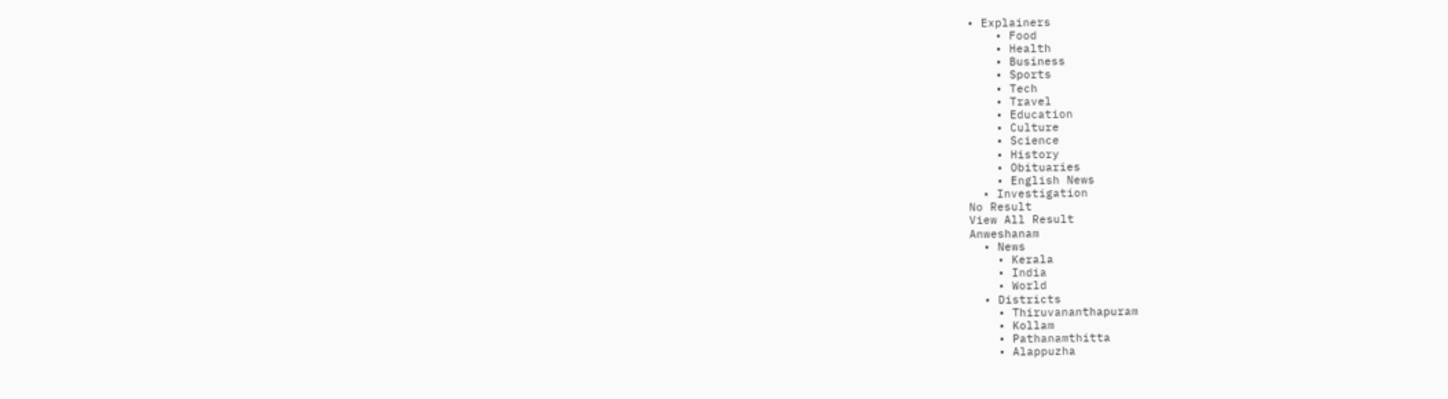• Explainers
    • Food
    • Health
    • Business
    • Sports
    • Tech
    • Travel
    • Education
    • Culture
    • Science
    • History
    • Obituaries
    • English News
  • Investigation
No Result
View All Result
Anweshanam
  • News
    • Kerala
    • India
    • World
  • Districts
    • Thiruvananthapuram
    • Kollam
    • Pathanamthitta
    • Alappuzha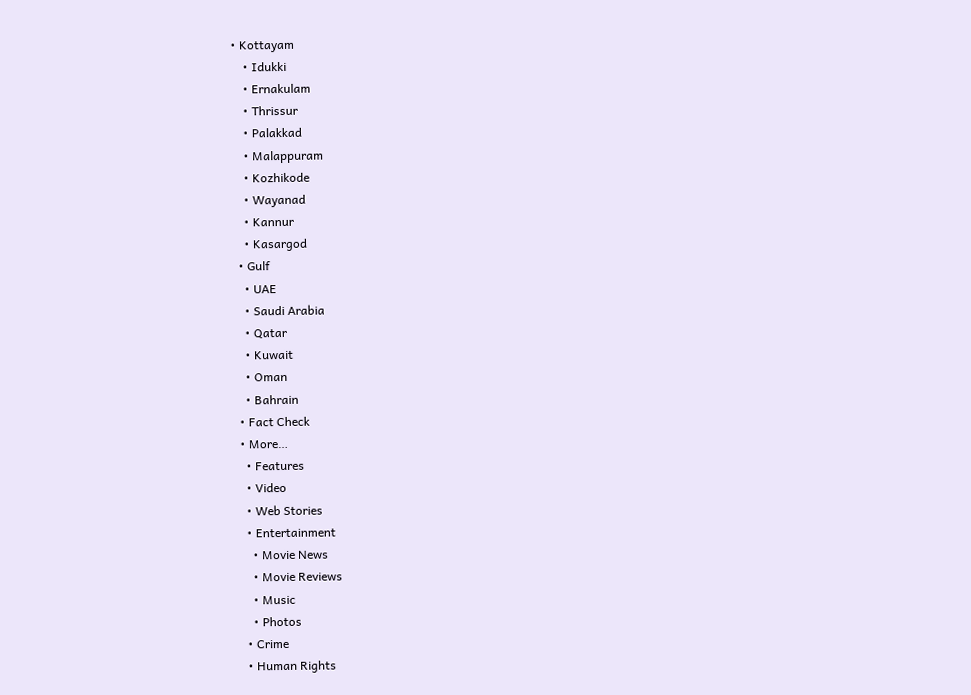• Kottayam
    • Idukki
    • Ernakulam
    • Thrissur
    • Palakkad
    • Malappuram
    • Kozhikode
    • Wayanad
    • Kannur
    • Kasargod
  • Gulf
    • UAE
    • Saudi Arabia
    • Qatar
    • Kuwait
    • Oman
    • Bahrain
  • Fact Check
  • More…
    • Features
    • Video
    • Web Stories
    • Entertainment
      • Movie News
      • Movie Reviews
      • Music
      • Photos
    • Crime
    • Human Rights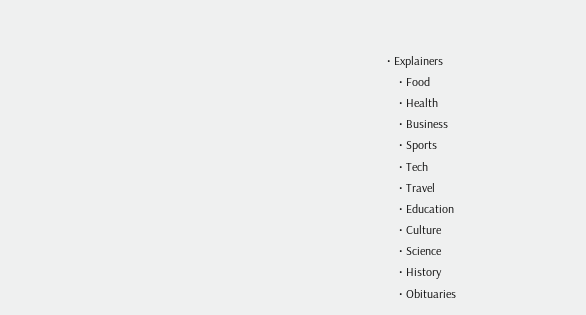• Explainers
    • Food
    • Health
    • Business
    • Sports
    • Tech
    • Travel
    • Education
    • Culture
    • Science
    • History
    • Obituaries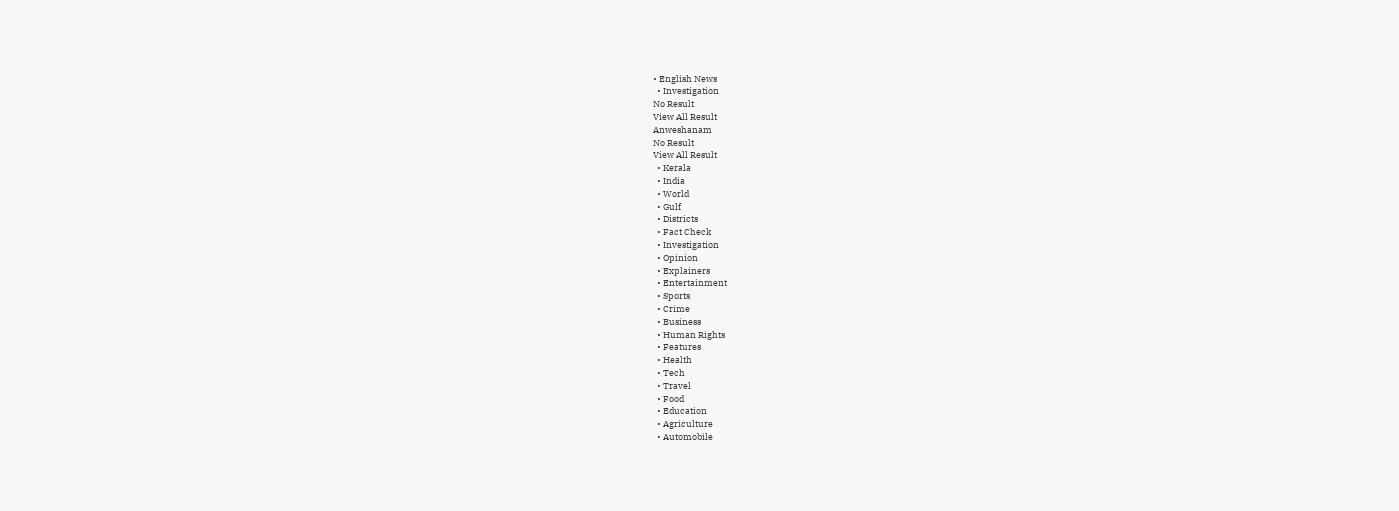• English News
  • Investigation
No Result
View All Result
Anweshanam
No Result
View All Result
  • Kerala
  • India
  • World
  • Gulf
  • Districts
  • Fact Check
  • Investigation
  • Opinion
  • Explainers
  • Entertainment
  • Sports
  • Crime
  • Business
  • Human Rights
  • Features
  • Health
  • Tech
  • Travel
  • Food
  • Education
  • Agriculture
  • Automobile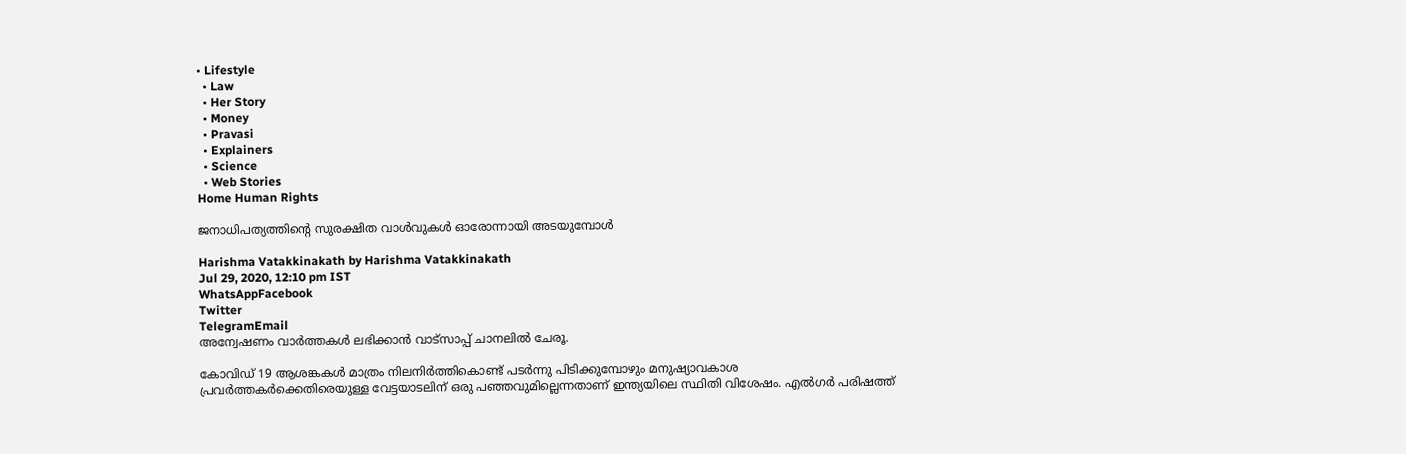• Lifestyle
  • Law
  • Her Story
  • Money
  • Pravasi
  • Explainers
  • Science
  • Web Stories
Home Human Rights

ജനാധിപത്യത്തിന്‍റെ സുരക്ഷിത വാള്‍വുകള്‍ ഓരോന്നായി അടയുമ്പോള്‍

Harishma Vatakkinakath by Harishma Vatakkinakath
Jul 29, 2020, 12:10 pm IST
WhatsAppFacebook
Twitter
TelegramEmail
അന്വേഷണം വാർത്തകൾ ലഭിക്കാന്‍ വാട്സാപ്പ് ചാനലില്‍ ചേരൂ.

കോവിഡ് 19 ആശങ്കകള്‍ മാത്രം നിലനിര്‍ത്തികൊണ്ട് പടര്‍ന്നു പിടിക്കുമ്പോഴും മനുഷ്യാവകാശ പ്രവര്‍ത്തകര്‍ക്കെതിരെയുള്ള വേട്ടയാടലിന് ഒരു പഞ്ഞവുമില്ലെന്നതാണ് ഇന്ത്യയിലെ സ്ഥിതി വിശേഷം. എല്‍ഗര്‍ പരിഷത്ത്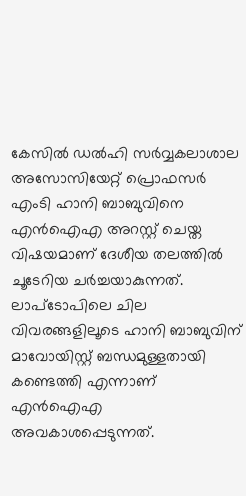കേസില്‍ ഡല്‍ഹി സര്‍വ്വകലാശാല അസോസിയേറ്റ് പ്രൊഫസര്‍ എംടി ഹാനി ബാബുവിനെ എന്‍ഐഎ അറസ്റ്റ് ചെയ്ത വിഷയമാണ് ദേശീയ തലത്തില്‍ ചൂടേറിയ ചര്‍ച്ചയാകുന്നത്. ലാപ്ടോപിലെ ചില വിവരങ്ങളിലൂടെ ഹാനി ബാബുവിന് മാവോയിസ്റ്റ് ബന്ധമുള്ളതായി കണ്ടെത്തി എന്നാണ് എന്‍ഐഎ അവകാശപ്പെടുന്നത്.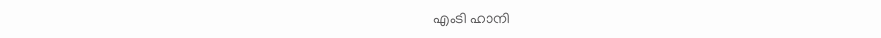എംടി ഹാനി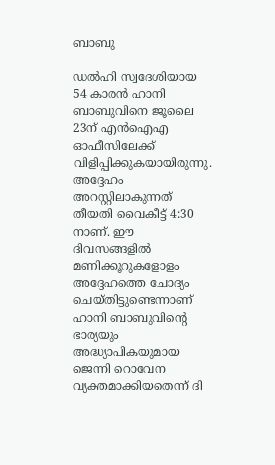ബാബു

ഡല്‍ഹി സ്വദേശിയായ 54 കാരന്‍ ഹാനി ബാബുവിനെ ജൂലൈ 23ന് എന്‍ഐഎ ഓഫീസിലേക്ക് വിളിപ്പിക്കുകയായിരുന്നു. അദ്ദേഹം അറസ്റ്റിലാകുന്നത് തീയതി വൈകീട്ട് 4:30 നാണ്. ഈ ദിവസങ്ങളില്‍ മണിക്കൂറുകളോളം അദ്ദേഹത്തെ ചോദ്യം ചെയ്തിട്ടുണ്ടെന്നാണ് ഹാനി ബാബുവിന്‍റെ ഭാര്യയും അദ്ധ്യാപികയുമായ ജെന്നി റൊവേന വ്യക്തമാക്കിയതെന്ന് ദി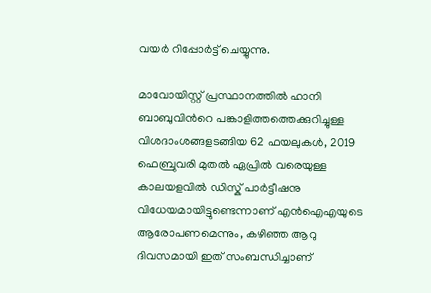വയര്‍ റിപ്പോര്‍ട്ട് ചെയ്യുന്നു.

മാവോയിസ്റ്റ് പ്രസ്ഥാനത്തിൽ ഹാനി ബാബുവിന്‍റെ പങ്കാളിത്തത്തെക്കുറിച്ചുള്ള വിശദാംശങ്ങളടങ്ങിയ 62 ഫയലുകൾ, 2019 ഫെബ്രുവരി മുതല്‍ ഏപ്രില്‍ വരെയുള്ള കാലയളവില്‍ ഡിസ്ക് പാര്‍ട്ടീഷനു വിധേയമായിട്ടുണ്ടെന്നാണ് എന്‍ഐഎയുടെ ആരോപണമെന്നും, കഴിഞ്ഞ ആറു ദിവസമായി ഇത് സംബന്ധിച്ചാണ്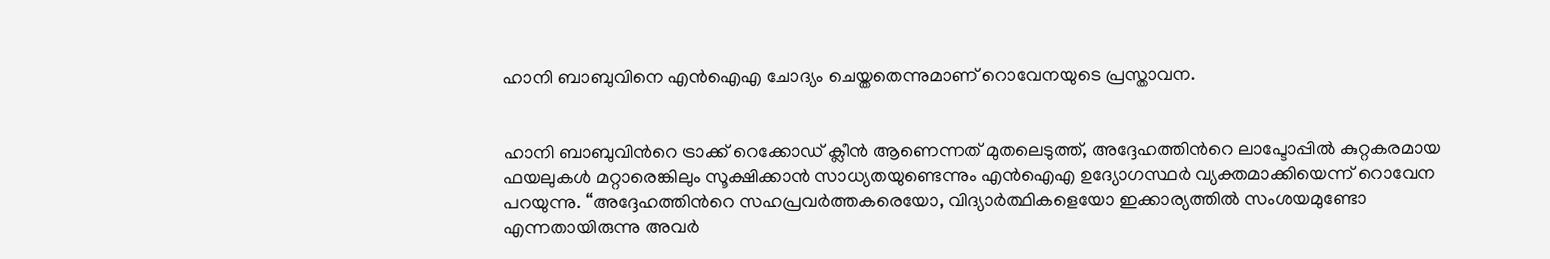ഹാനി ബാബുവിനെ എന്‍ഐഎ ചോദ്യം ചെയ്തതെന്നുമാണ് റൊവേനയുടെ പ്രസ്താവന.


ഹാനി ബാബുവിന്‍റെ ട്രാക്ക് റെക്കോഡ് ക്ലീന്‍ ആണെന്നത് മുതലെടുത്ത്, അദ്ദേഹത്തിന്‍റെ ലാപ്ടോപ്പില്‍ കുറ്റകരമായ ഫയലുകള്‍ മറ്റാരെങ്കിലും സൂക്ഷിക്കാന്‍ സാധ്യതയുണ്ടെന്നും എന്‍ഐഎ ഉദ്യോഗസ്ഥര്‍ വ്യക്തമാക്കിയെന്ന് റൊവേന പറയുന്നു. “അദ്ദേഹത്തിന്‍റെ സഹപ്രവര്‍ത്തകരെയോ, വിദ്യാര്‍ത്ഥികളെയോ ഇക്കാര്യത്തില്‍ സംശയമുണ്ടോ എന്നതായിരുന്നു അവര്‍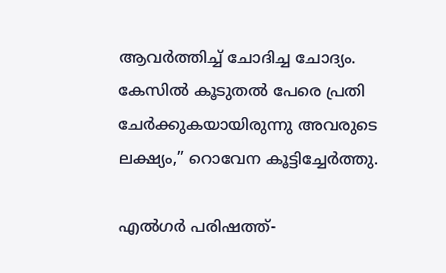ആവര്‍ത്തിച്ച് ചോദിച്ച ചോദ്യം. കേസില്‍ കൂടുതല്‍ പേരെ പ്രതി ചേര്‍ക്കുകയായിരുന്നു അവരുടെ ലക്ഷ്യം,” റൊവേന കൂട്ടിച്ചേര്‍ത്തു.

എൽഗർ പരിഷത്ത്-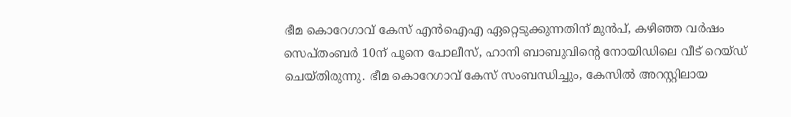ഭീമ കൊറേഗാവ് കേസ് എന്‍ഐഎ ഏറ്റെടുക്കുന്നതിന് മുന്‍പ്, കഴിഞ്ഞ വര്‍ഷം സെപ്തംബര്‍ 10ന് പൂനെ പോലീസ്, ഹാനി ബാബുവിന്‍റെ നോയിഡിലെ വീട് റെയ്ഡ് ചെയ്തിരുന്നു. ഭീമ കൊറേഗാവ് കേസ് സംബന്ധിച്ചും, കേസില്‍ അറസ്റ്റിലായ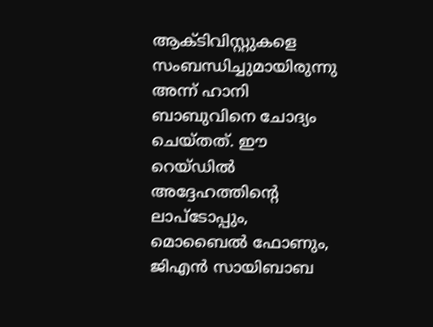ആക്ടിവിസ്റ്റുകളെ സംബന്ധിച്ചുമായിരുന്നു അന്ന് ഹാനി ബാബുവിനെ ചോദ്യം ചെയ്തത്. ഈ റെയ്ഡില്‍ അദ്ദേഹത്തിന്‍റെ ലാപ്ടോപ്പും, മൊബൈല്‍ ഫോണും, ജിഎന്‍ സായിബാബ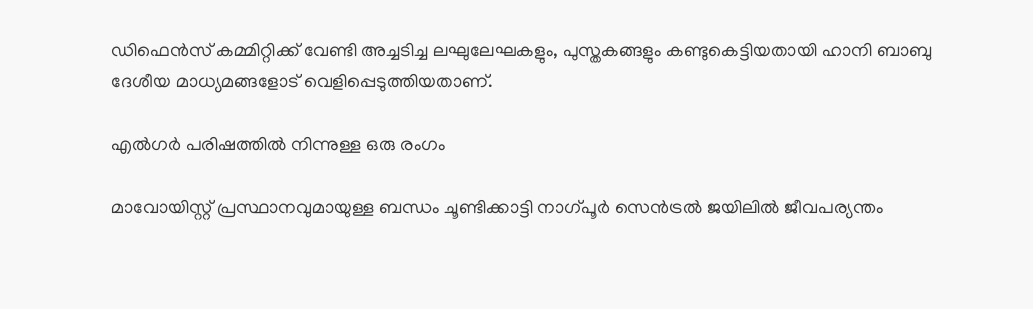ഡിഫെന്‍സ് കമ്മിറ്റിക്ക് വേണ്ടി അച്ചടിച്ച ലഘുലേഘകളും, പുസ്തകങ്ങളും കണ്ടുകെട്ടിയതായി ഹാനി ബാബു ദേശീയ മാധ്യമങ്ങളോട് വെളിപ്പെടുത്തിയതാണ്.

എല്‍ഗര്‍ പരിഷത്തിൽ നിന്നുള്ള ഒരു രംഗം

മാവോയിസ്റ്റ് പ്രസ്ഥാനവുമായുള്ള ബന്ധം ചൂണ്ടിക്കാട്ടി നാഗ്പൂർ സെൻട്രൽ ജയിലിൽ ജീവപര്യന്തം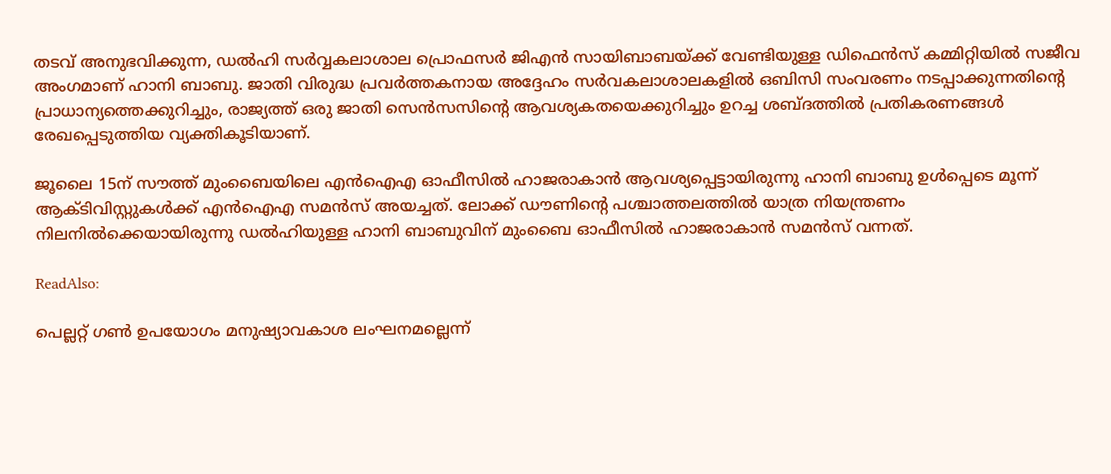തടവ് അനുഭവിക്കുന്ന, ഡല്‍ഹി സര്‍വ്വകലാശാല പ്രൊഫസര്‍ ജിഎന്‍ സായിബാബയ്ക്ക് വേണ്ടിയുള്ള ഡിഫെന്‍സ് കമ്മിറ്റിയില്‍ സജീവ അംഗമാണ് ഹാനി ബാബു. ജാതി വിരുദ്ധ പ്രവര്‍ത്തകനായ അദ്ദേഹം സർവകലാശാലകളിൽ ഒബിസി സംവരണം നടപ്പാക്കുന്നതിന്‍റെ പ്രാധാന്യത്തെക്കുറിച്ചും, രാജ്യത്ത് ഒരു ജാതി സെൻസസിന്റെ ആവശ്യകതയെക്കുറിച്ചും ഉറച്ച ശബ്ദത്തില്‍ പ്രതികരണങ്ങള്‍ രേഖപ്പെടുത്തിയ വ്യക്തികൂടിയാണ്.

ജൂലൈ 15ന് സൗത്ത് മുംബൈയിലെ എന്‍ഐഎ ഓഫീസില്‍ ഹാജരാകാന്‍ ആവശ്യപ്പെട്ടായിരുന്നു ഹാനി ബാബു ഉള്‍പ്പെടെ മൂന്ന് ആക്ടിവിസ്റ്റുകള്‍ക്ക് എന്‍ഐഎ സമന്‍സ് അയച്ചത്. ലോക്ക് ഡൗണിന്‍റെ പശ്ചാത്തലത്തില്‍ യാത്ര നിയന്ത്രണം നിലനില്‍ക്കെയായിരുന്നു ഡല്‍ഹിയുള്ള ഹാനി ബാബുവിന് മുംബൈ ഓഫീസില്‍ ഹാജരാകാന്‍ സമന്‍സ് വന്നത്.

ReadAlso:

പെല്ലറ്റ് ഗൺ ഉപയോഗം മനുഷ്യാവകാശ ലംഘനമല്ലെന്ന്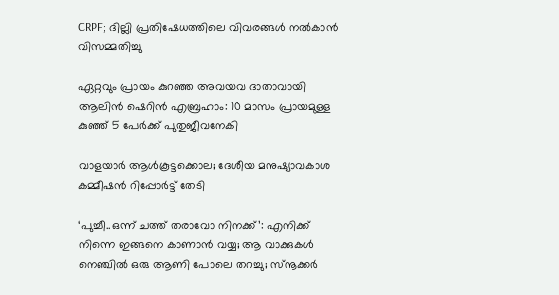CRPF; ദില്ലി പ്രതിഷേധത്തിലെ വിവരങ്ങൾ നൽകാൻ വിസമ്മതിച്ചു

ഏറ്റവും പ്രായം കുറഞ്ഞ അവയവ ദാതാവായി ആലിന്‍ ഷെറിന്‍ എബ്രഹാം: 10 മാസം പ്രായമുള്ള കുഞ്ഞ് 5 പേര്‍ക്ക് പുതുജീവനേകി

വാളയാർ ആൾകൂട്ടക്കൊല; ദേശീയ മനുഷ്യാവകാശ കമ്മീഷൻ റിപ്പോർട്ട് തേടി

‘പുച്ചീ..ഒന്ന് ചത്ത് തരാവോ നിനക്ക്’: എനിക്ക് നിന്നെ ഇങ്ങനെ കാണാന്‍ വയ്യ; ആ വാക്കുകള്‍ നെഞ്ചില്‍ ഒരു ആണി പോലെ തറച്ചു; സ്‌നൂക്കര്‍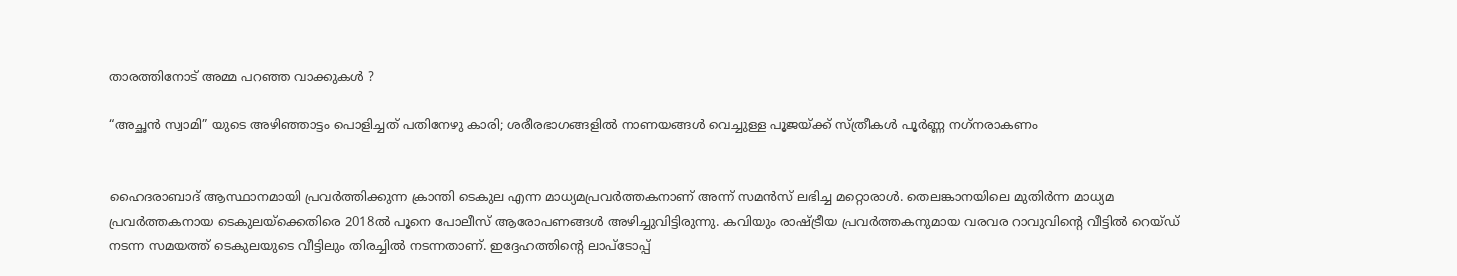താരത്തിനോട് അമ്മ പറഞ്ഞ വാക്കുകള്‍ ?

“അച്ഛന്‍ സ്വാമി” യുടെ അഴിഞ്ഞാട്ടം പൊളിച്ചത് പതിനേഴു കാരി; ശരീരഭാഗങ്ങളില്‍ നാണയങ്ങള്‍ വെച്ചുള്ള പൂജയ്ക്ക് സ്ത്രീകള്‍ പൂര്‍ണ്ണ നഗ്‌നരാകണം


ഹൈദരാബാദ് ആസ്ഥാനമായി പ്രവര്‍ത്തിക്കുന്ന ക്രാന്തി ടെകുല എന്ന മാധ്യമപ്രവര്‍ത്തകനാണ് അന്ന് സമന്‍സ് ലഭിച്ച മറ്റൊരാള്‍. തെലങ്കാനയിലെ മുതിര്‍ന്ന മാധ്യമ പ്രവര്‍ത്തകനായ ടെകുലയ്ക്കെതിരെ 2018ല്‍ പൂനെ പോലീസ് ആരോപണങ്ങള്‍ അഴിച്ചുവിട്ടിരുന്നു. കവിയും രാഷ്ട്രീയ പ്രവര്‍ത്തകനുമായ വരവര റാവുവിന്‍റെ വീട്ടില്‍ റെയ്ഡ് നടന്ന സമയത്ത് ടെകുലയുടെ വീട്ടിലും തിരച്ചില്‍ നടന്നതാണ്. ഇദ്ദേഹത്തിന്‍റെ ലാപ്ടോപ്പ്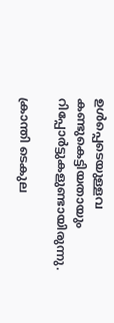ഉള്‍പ്പെടെയുള്ളവ കണ്ടുകെട്ടിയതായും റിപ്പോര്‍ട്ടുകളുണ്ടായിരുന്നു.

ക്രാന്തി ടെകുല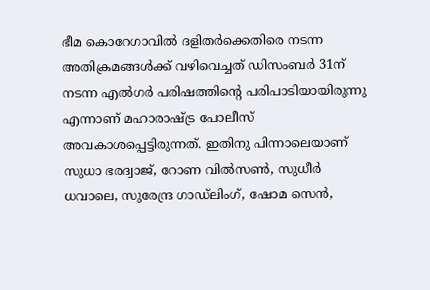ഭീമ കൊറേഗാവില്‍ ദളിതര്‍ക്കെതിരെ നടന്ന അതിക്രമങ്ങള്‍ക്ക് വഴിവെച്ചത് ഡിസംബര്‍ 31ന് നടന്ന എല്‍ഗര്‍ പരിഷത്തിന്‍റെ പരിപാടിയായിരുന്നു എന്നാണ് മഹാരാഷ്ട്ര പോലീസ് അവകാശപ്പെട്ടിരുന്നത്. ഇതിനു പിന്നാലെയാണ് സുധാ ഭരദ്വാജ്, റോണ വില്‍സണ്‍, സുധീര്‍ ധവാലെ, സുരേന്ദ്ര ഗാഡ്ലിംഗ്, ഷോമ സെന്‍,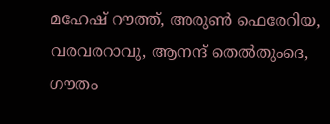മഹേഷ് റൗത്ത്, അരുണ്‍ ഫെരേറിയ, വരവരറാവു, ആനന്ദ് തെല്‍തുംദെ, ഗൗതം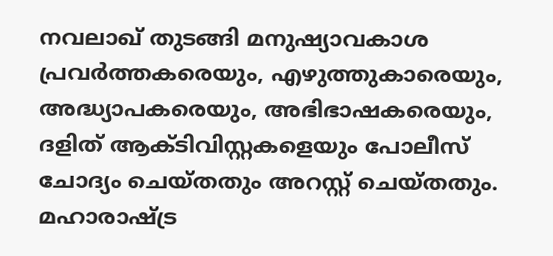നവലാഖ് തുടങ്ങി മനുഷ്യാവകാശ പ്രവര്‍ത്തകരെയും, എഴുത്തുകാരെയും, അദ്ധ്യാപകരെയും, അഭിഭാഷകരെയും, ദളിത് ആക്ടിവിസ്റ്റകളെയും പോലീസ് ചോദ്യം ചെയ്തതും അറസ്റ്റ് ചെയ്തതും. മഹാരാഷ്ട്ര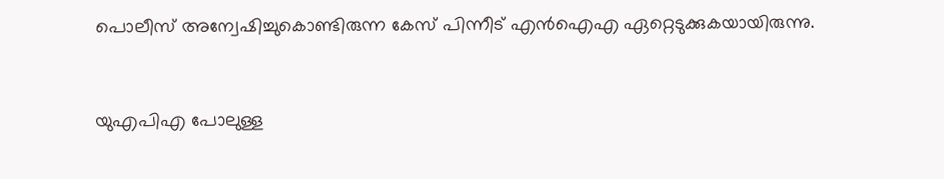പൊലീസ് അന്വേഷിച്ചുകൊണ്ടിരുന്ന കേസ് പിന്നീട് എന്‍ഐഎ ഏറ്റെടുക്കുകയായിരുന്നു.


യുഎപിഎ പോലുള്ള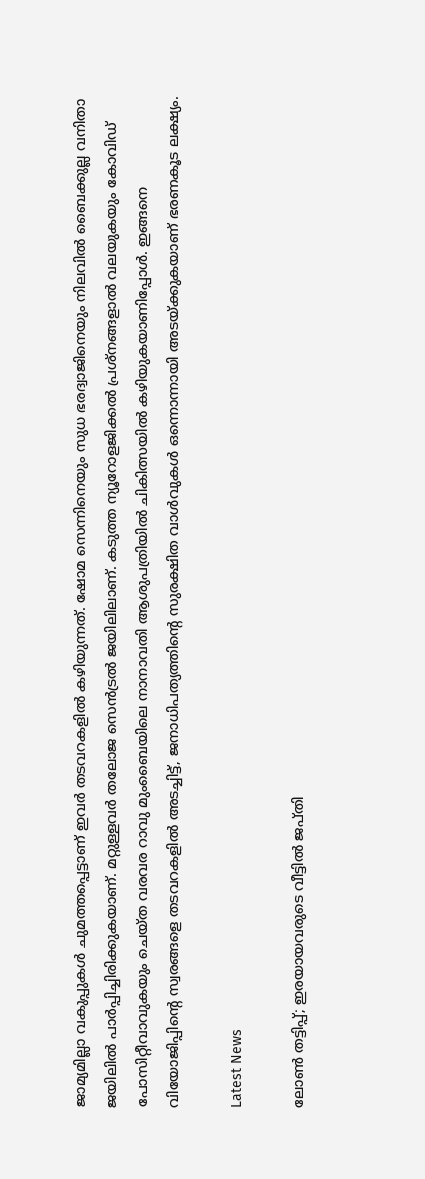ജാമ്യമില്ലാ വകുപ്പുകള്‍ ചുമത്തപ്പെട്ടാണ് ഇവര്‍ തടവറകളില്‍ കഴിയുന്നത്. ഷോമ സെന്നിനെയും സുധ ഭരദ്വാജിനെയും നിലവിൽ ബൈക്കുല്ല വനിതാ ജയിലിൽ പാർപ്പിച്ചിരിക്കുകയാണ്. മറ്റുള്ളവർ തലോജ സെൻട്രൽ ജയിലിലാണ്. കടുത്ത ന്യൂറോളജിക്കൽ പ്രശ്‌നങ്ങളാൽ വലയുകയും കോവിഡ് പോസിറ്റീവാവുകയും ചെയ്ത വരവര റാവു മുംബൈയിലെ നാനാവതി ആശുപത്രിയിൽ ചികിത്സയില്‍ കഴിയുകയാണിപ്പോള്‍. ഇങ്ങനെ വിയോജിപ്പിന്‍റെ സ്വരങ്ങളെ തടവറകളില്‍ അടച്ചിട്ട്, ജനാധിപത്യത്തിന്‍റെ സുരക്ഷിത വാള്‍വുകള്‍ ഒന്നൊന്നായി അടയ്ക്കുകയാണ് ഭരണകൂട ലക്ഷ്യം.

Latest News

ലോൺ തട്ടിപ്പ്; ഇരയായവരുടെ വീട്ടിൽ ജപ്തി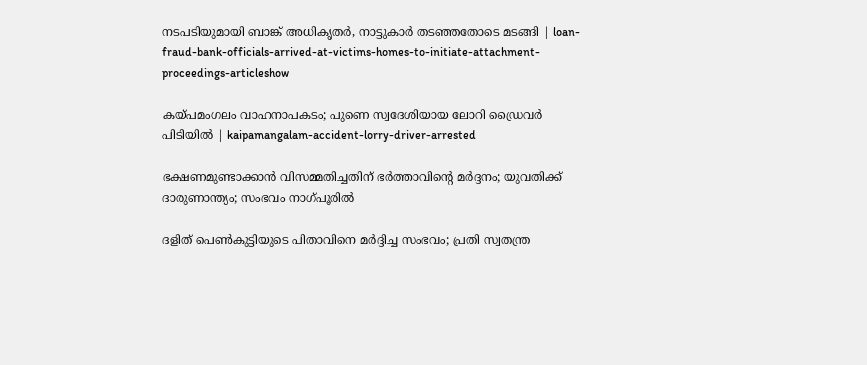നടപടിയുമായി ബാങ്ക് അധികൃതർ, നാട്ടുകാർ തടഞ്ഞതോടെ മടങ്ങി | loan-fraud-bank-officials-arrived-at-victims-homes-to-initiate-attachment-proceedings-articleshow

കയ്പമംഗലം വാഹനാപകടം; പുണെ സ്വദേശിയായ ലോറി ഡ്രൈവർ പിടിയിൽ | kaipamangalam-accident-lorry-driver-arrested

ഭക്ഷണമുണ്ടാക്കാൻ വിസമ്മതിച്ചതിന് ഭർത്താവിൻ്റെ മർദ്ദനം; യുവതിക്ക് ദാരുണാന്ത്യം; സംഭവം നാഗ്പൂരില്‍

ദളിത് പെണ്‍കുട്ടിയുടെ പിതാവിനെ മര്‍ദ്ദിച്ച സംഭവം; പ്രതി സ്വതന്ത്ര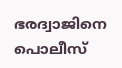ഭരദ്വാജിനെ പൊലീസ്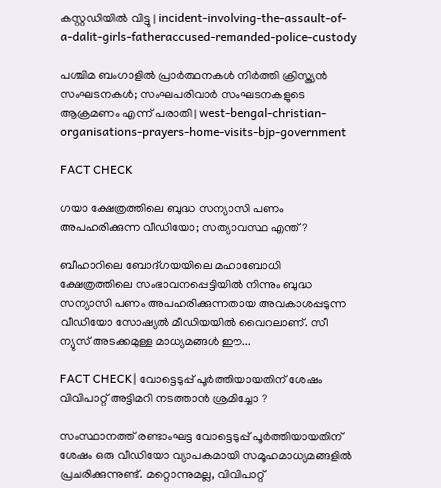കസ്റ്റഡിയിൽ വിട്ടു | incident-involving-the-assault-of-a-dalit-girls-fatheraccused-remanded-police-custody

പശ്ചിമ ബംഗാളില്‍ പ്രാര്‍ത്ഥനകള്‍ നിര്‍ത്തി ക്രിസ്ത്യന്‍ സംഘടനകള്‍; സംഘപരിവാര്‍ സംഘടനകളുടെ ആക്രമണം എന്ന് പരാതി | west-bengal-christian-organisations-prayers-home-visits-bjp-government

FACT CHECK

ഗയാ ക്ഷേത്രത്തിലെ ബുദ്ധ സന്യാസി പണം അപഹരിക്കുന്ന വീഡിയോ; സത്യാവസ്ഥ എന്ത്?

ബീഹാറിലെ ബോദ്ഗയയിലെ മഹാബോധി ക്ഷേത്രത്തിലെ സംഭാവനപ്പെട്ടിയില്‍ നിന്നും ബുദ്ധ സന്യാസി പണം അപഹരിക്കുന്നതായ അവകാശപ്പടുന്ന വീഡിയോ സോഷ്യല്‍ മീഡിയയില്‍ വൈറലാണ്. സീ ന്യുസ് അടക്കമുള്ള മാധ്യമങ്ങള്‍ ഈ...

FACT CHECK| വോട്ടെടുപ്പ് പൂർത്തിയായതിന് ശേഷം വിവിപാറ്റ് അട്ടിമറി നടത്താൻ ശ്രമിച്ചോ ?

സംസ്ഥാനത്ത് രണ്ടാംഘട്ട വോട്ടെടുപ്പ് പൂർത്തിയായതിന് ശേഷം ഒരു വീഡിയോ വ്യാപകമായി സമൂഹമാധ്യമങ്ങളിൽ പ്രചരിക്കുന്നുണ്ട്. മറ്റൊന്നുമല്ല, വിവിപാറ്റ്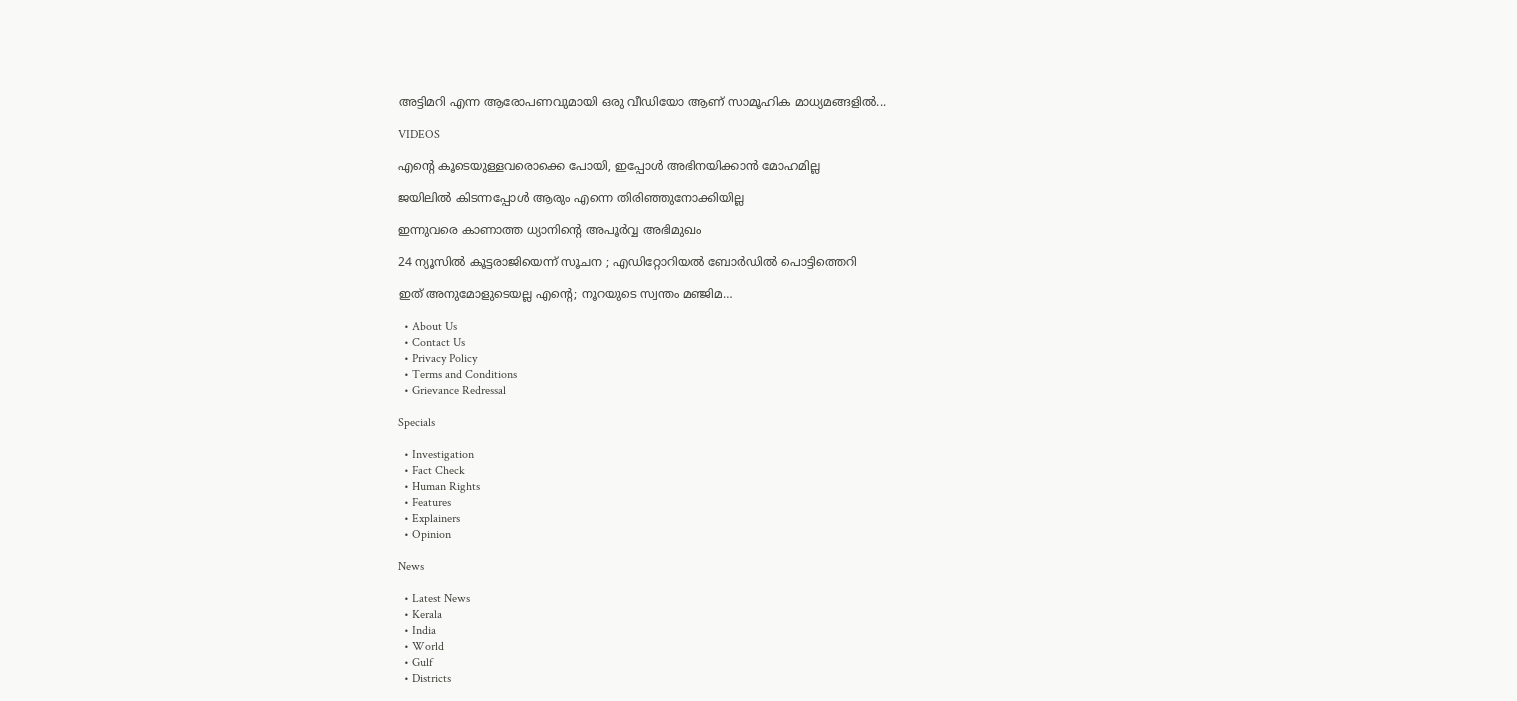അട്ടിമറി എന്ന ആരോപണവുമായി ഒരു വീഡിയോ ആണ് സാമൂഹിക മാധ്യമങ്ങളിൽ...

VIDEOS

എന്റെ കൂടെയുള്ളവരൊക്കെ പോയി, ഇപ്പോൾ അഭിനയിക്കാൻ മോഹമില്ല

ജയിലിൽ കിടന്നപ്പോൾ ആരും എന്നെ തിരിഞ്ഞുനോക്കിയില്ല

ഇന്നുവരെ കാണാത്ത ധ്യാനിന്റെ അപൂർവ്വ അഭിമുഖം

24 ന്യൂസിൽ കൂ‌ട്ടരാജിയെന്ന് സൂചന ; എഡിറ്റോറിയൽ ബോ‍ർഡിൽ പൊട്ടിത്തെറി

ഇത് അനുമോളുടെയല്ല എന്റെ; നൂറയുടെ സ്വന്തം മഞ്ജിമ…

  • About Us
  • Contact Us
  • Privacy Policy
  • Terms and Conditions
  • Grievance Redressal

Specials

  • Investigation
  • Fact Check
  • Human Rights
  • Features
  • Explainers
  • Opinion

News

  • Latest News
  • Kerala
  • India
  • World
  • Gulf
  • Districts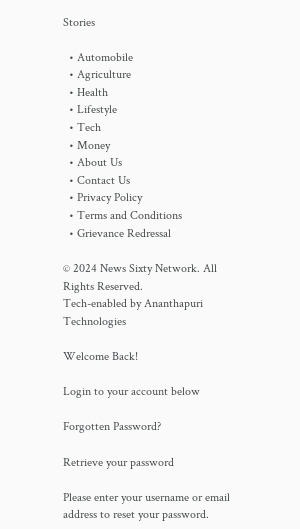Stories

  • Automobile
  • Agriculture
  • Health
  • Lifestyle
  • Tech
  • Money
  • About Us
  • Contact Us
  • Privacy Policy
  • Terms and Conditions
  • Grievance Redressal

© 2024 News Sixty Network. All Rights Reserved.
Tech-enabled by Ananthapuri Technologies

Welcome Back!

Login to your account below

Forgotten Password?

Retrieve your password

Please enter your username or email address to reset your password.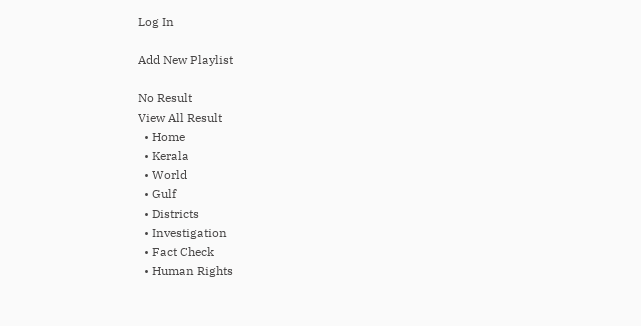Log In

Add New Playlist

No Result
View All Result
  • Home
  • Kerala
  • World
  • Gulf
  • Districts
  • Investigation
  • Fact Check
  • Human Rights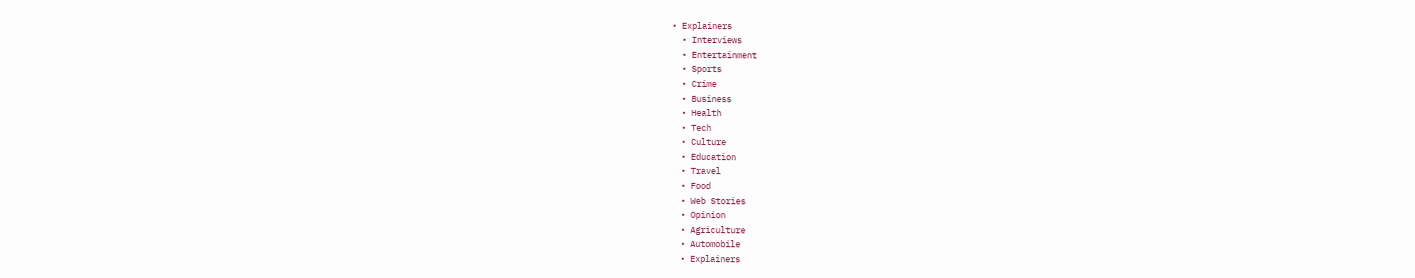• Explainers
  • Interviews
  • Entertainment
  • Sports
  • Crime
  • Business
  • Health
  • Tech
  • Culture
  • Education
  • Travel
  • Food
  • Web Stories
  • Opinion
  • Agriculture
  • Automobile
  • Explainers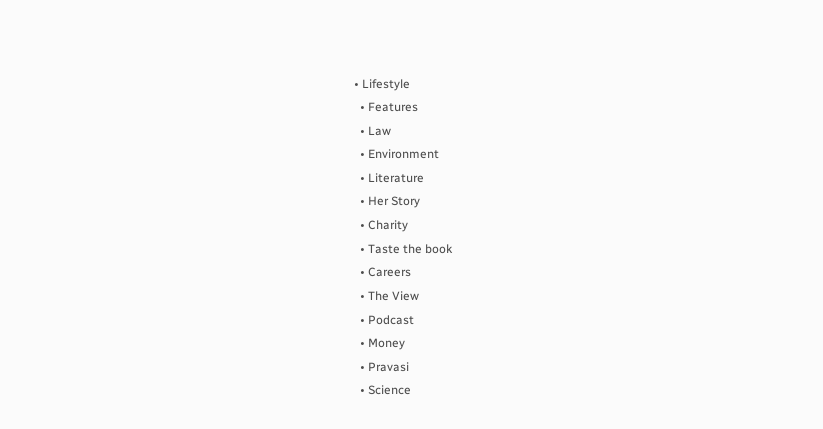• Lifestyle
  • Features
  • Law
  • Environment
  • Literature
  • Her Story
  • Charity
  • Taste the book
  • Careers
  • The View
  • Podcast
  • Money
  • Pravasi
  • Science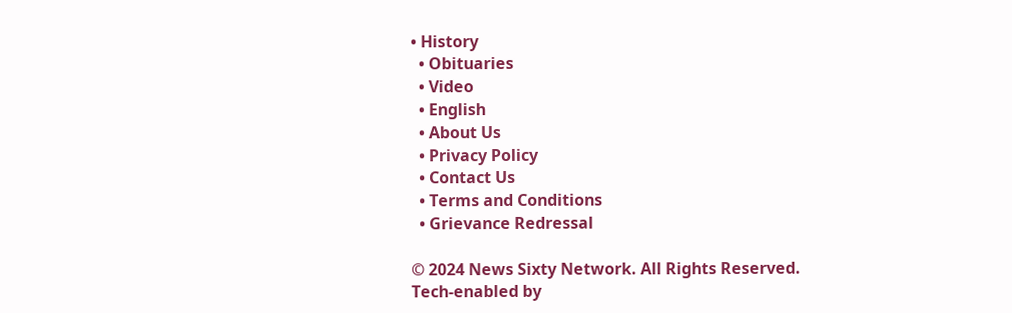• History
  • Obituaries
  • Video
  • English
  • About Us
  • Privacy Policy
  • Contact Us
  • Terms and Conditions
  • Grievance Redressal

© 2024 News Sixty Network. All Rights Reserved.
Tech-enabled by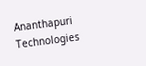Ananthapuri Technologies